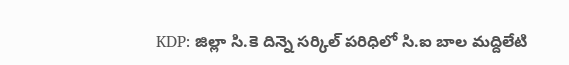KDP: జిల్లా సి.కె దిన్నె సర్కిల్ పరిధిలో సి.ఐ బాల మద్దిలేటి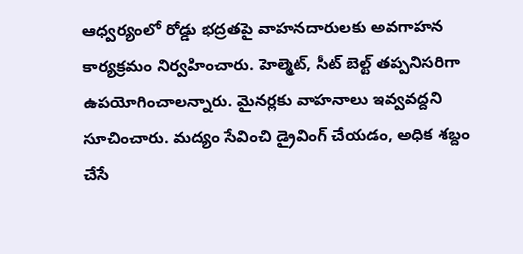ఆధ్వర్యంలో రోడ్డు భద్రతపై వాహనదారులకు అవగాహన కార్యక్రమం నిర్వహించారు. హెల్మెట్, సీట్ బెల్ట్ తప్పనిసరిగా ఉపయోగించాలన్నారు. మైనర్లకు వాహనాలు ఇవ్వవద్దని సూచించారు. మద్యం సేవించి డ్రైవింగ్ చేయడం, అధిక శబ్దం చేసే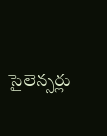సైలెన్సర్లు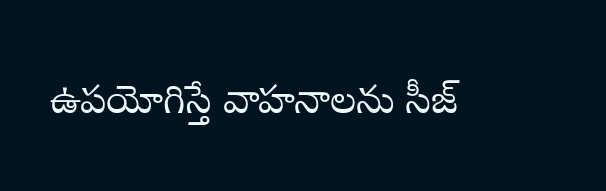ఉపయోగిస్తే వాహనాలను సీజ్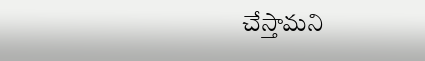చేస్తామని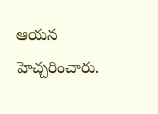ఆయన హెచ్చరించారు.